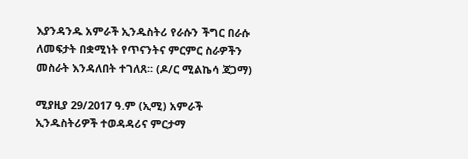እያንዳንዱ አምራች ኢንዱስትሪ የራሱን ችግር በራሱ ለመፍታት በቋሚነት የጥናንትና ምርምር ስራዎችን መስራት እንዳለበት ተገለጸ፡፡ (ዶ/ር ሚልኬሳ ጃጋማ)

ሚያዚያ 29/2017 ዓ.ም (ኢሚ) አምራች ኢንዱስትሪዎች ተወዳዳሪና ምርታማ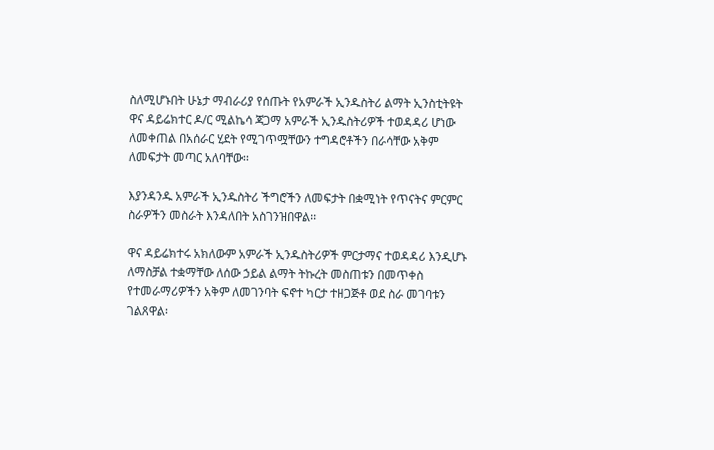ስለሚሆኑበት ሁኔታ ማብራሪያ የሰጡት የአምራች ኢንዱስትሪ ልማት ኢንስቲትዩት ዋና ዳይሬክተር ዶ/ር ሚልኬሳ ጃጋማ አምራች ኢንዱስትሪዎች ተወዳዳሪ ሆነው ለመቀጠል በአሰራር ሂደት የሚገጥሟቸውን ተግዳሮቶችን በራሳቸው አቅም ለመፍታት መጣር አለባቸው፡፡

እያንዳንዱ አምራች ኢንዱስትሪ ችግሮችን ለመፍታት በቋሚነት የጥናትና ምርምር ስራዎችን መስራት እንዳለበት አስገንዝበዋል፡፡

ዋና ዳይሬክተሩ አክለውም አምራች ኢንዱስትሪዎች ምርታማና ተወዳዳሪ እንዲሆኑ ለማስቻል ተቋማቸው ለሰው ኃይል ልማት ትኩረት መስጠቱን በመጥቀስ የተመራማሪዎችን አቅም ለመገንባት ፍኖተ ካርታ ተዘጋጅቶ ወደ ስራ መገባቱን ገልጸዋል፡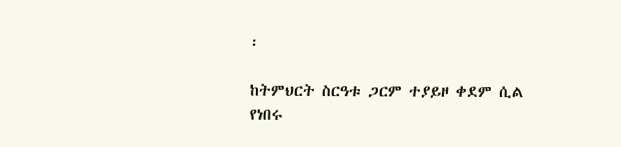፡

ከትምህርት ስርዓቱ ጋርም ተያይዞ ቀደም ሲል የነበሩ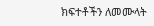ክፍተቶችን ለመሙላት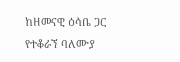ከዘመናዊ ዕሳቤ ጋር የተቆራኘ ባለሙያ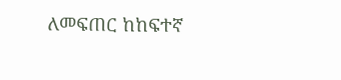ለመፍጠር ከከፍተኛ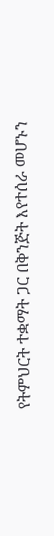የትምህርት ተቋማት ጋር በቅንጅት እየተሰራ መሆኑን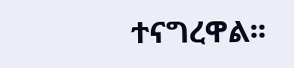ተናግረዋል፡፡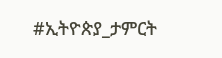#ኢትዮጵያ_ታምርት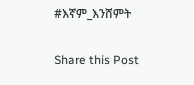#እኛም_እንሸምት

Share this Post